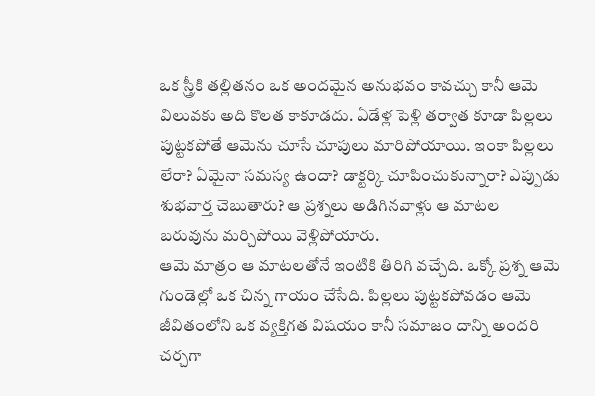ఒక స్త్రీకి తల్లితనం ఒక అందమైన అనుభవం కావచ్చు కానీ ఆమె విలువకు అది కొలత కాకూడదు. ఏడేళ్ల పెళ్లి తర్వాత కూడా పిల్లలు పుట్టకపోతే ఆమెను చూసే చూపులు మారిపోయాయి. ఇంకా పిల్లలు లేరా? ఏమైనా సమస్య ఉందా? డాక్టర్కి చూపించుకున్నారా? ఎప్పుడు శుభవార్త చెబుతారు? ఆ ప్రశ్నలు అడిగినవాళ్లు ఆ మాటల బరువును మర్చిపోయి వెళ్లిపోయారు.
ఆమె మాత్రం ఆ మాటలతోనే ఇంటికి తిరిగి వచ్చేది. ఒక్కో ప్రశ్న ఆమె గుండెల్లో ఒక చిన్న గాయం చేసేది. పిల్లలు పుట్టకపోవడం ఆమె జీవితంలోని ఒక వ్యక్తిగత విషయం కానీ సమాజం దాన్ని అందరి చర్చగా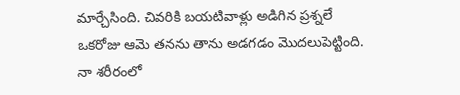మార్చేసింది. చివరికి బయటివాళ్లు అడిగిన ప్రశ్నలే ఒకరోజు ఆమె తనను తాను అడగడం మొదలుపెట్టింది. నా శరీరంలో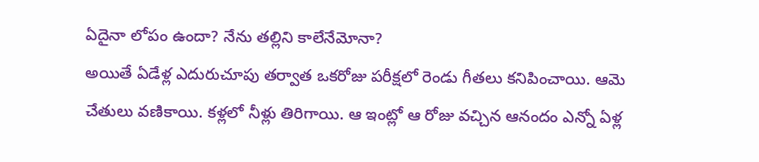ఏదైనా లోపం ఉందా? నేను తల్లిని కాలేనేమోనా?
అయితే ఏడేళ్ల ఎదురుచూపు తర్వాత ఒకరోజు పరీక్షలో రెండు గీతలు కనిపించాయి. ఆమె చేతులు వణికాయి. కళ్లలో నీళ్లు తిరిగాయి. ఆ ఇంట్లో ఆ రోజు వచ్చిన ఆనందం ఎన్నో ఏళ్ల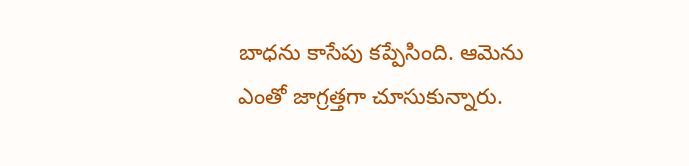బాధను కాసేపు కప్పేసింది. ఆమెను ఎంతో జాగ్రత్తగా చూసుకున్నారు.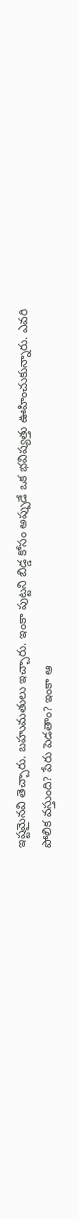ఇష్టమైనవి తెచ్చారు. బహుమతులు ఇచ్చారు. ఇంకా పుట్టని బిడ్డ కోసం అప్పుడే ఒక భవిష్యత్తు ఊహించుకున్నారు. ఎవరి పోలిక వస్తుంది? పేరు పెడతాం? ఇంకా ఆ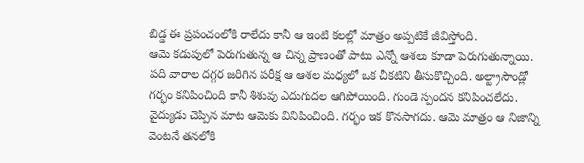బిడ్డ ఈ ప్రపంచంలోకి రాలేదు కానీ ఆ ఇంటి కలల్లో మాత్రం అప్పటికే జీవిస్తోంది.
ఆమె కడుపులో పెరుగుతున్న ఆ చిన్న ప్రాణంతో పాటు ఎన్నో ఆశలు కూడా పెరుగుతున్నాయి. పది వారాల దగ్గర జరిగిన పరీక్ష ఆ ఆశల మధ్యలో ఒక చీకటిని తీసుకొచ్చింది. అల్ట్రాసౌండ్లో గర్భం కనిపించింది కానీ శిశువు ఎదుగుదల ఆగిపోయింది. గుండె స్పందన కనిపించలేదు. వైద్యుడు చెప్పిన మాట ఆమెకు వినిపించింది. గర్భం ఇక కొనసాగదు. ఆమె మాత్రం ఆ నిజాన్ని వెంటనే తనలోకి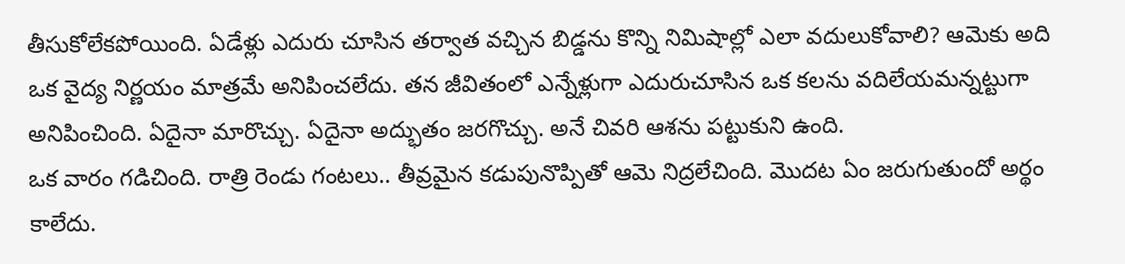తీసుకోలేకపోయింది. ఏడేళ్లు ఎదురు చూసిన తర్వాత వచ్చిన బిడ్డను కొన్ని నిమిషాల్లో ఎలా వదులుకోవాలి? ఆమెకు అది ఒక వైద్య నిర్ణయం మాత్రమే అనిపించలేదు. తన జీవితంలో ఎన్నేళ్లుగా ఎదురుచూసిన ఒక కలను వదిలేయమన్నట్టుగా అనిపించింది. ఏదైనా మారొచ్చు. ఏదైనా అద్భుతం జరగొచ్చు. అనే చివరి ఆశను పట్టుకుని ఉంది.
ఒక వారం గడిచింది. రాత్రి రెండు గంటలు.. తీవ్రమైన కడుపునొప్పితో ఆమె నిద్రలేచింది. మొదట ఏం జరుగుతుందో అర్థం కాలేదు.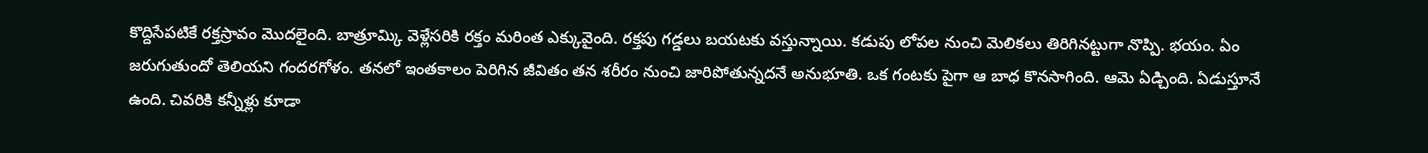కొద్దిసేపటికే రక్తస్రావం మొదలైంది. బాత్రూమ్కి వెళ్లేసరికి రక్తం మరింత ఎక్కువైంది. రక్తపు గడ్డలు బయటకు వస్తున్నాయి. కడుపు లోపల నుంచి మెలికలు తిరిగినట్టుగా నొప్పి. భయం. ఏం జరుగుతుందో తెలియని గందరగోళం. తనలో ఇంతకాలం పెరిగిన జీవితం తన శరీరం నుంచి జారిపోతున్నదనే అనుభూతి. ఒక గంటకు పైగా ఆ బాధ కొనసాగింది. ఆమె ఏడ్చింది. ఏడుస్తూనే ఉంది. చివరికి కన్నీళ్లు కూడా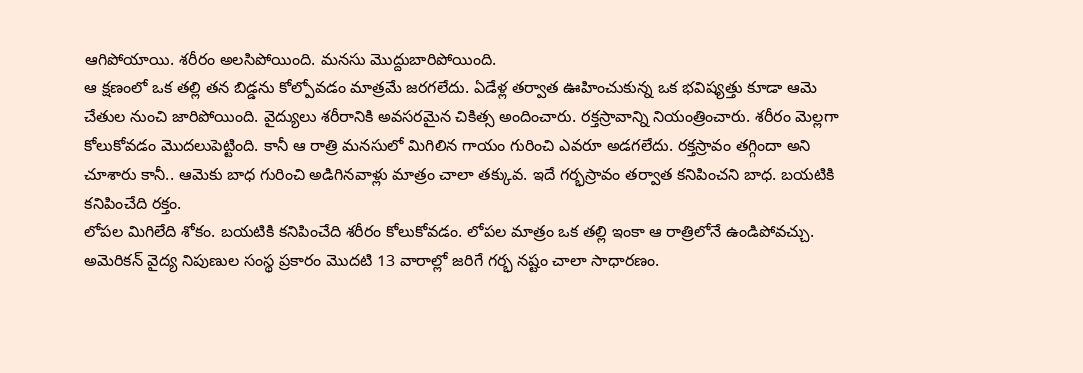ఆగిపోయాయి. శరీరం అలసిపోయింది. మనసు మొద్దుబారిపోయింది.
ఆ క్షణంలో ఒక తల్లి తన బిడ్డను కోల్పోవడం మాత్రమే జరగలేదు. ఏడేళ్ల తర్వాత ఊహించుకున్న ఒక భవిష్యత్తు కూడా ఆమె చేతుల నుంచి జారిపోయింది. వైద్యులు శరీరానికి అవసరమైన చికిత్స అందించారు. రక్తస్రావాన్ని నియంత్రించారు. శరీరం మెల్లగా కోలుకోవడం మొదలుపెట్టింది. కానీ ఆ రాత్రి మనసులో మిగిలిన గాయం గురించి ఎవరూ అడగలేదు. రక్తస్రావం తగ్గిందా అని చూశారు కానీ.. ఆమెకు బాధ గురించి అడిగినవాళ్లు మాత్రం చాలా తక్కువ. ఇదే గర్భస్రావం తర్వాత కనిపించని బాధ. బయటికి కనిపించేది రక్తం.
లోపల మిగిలేది శోకం. బయటికి కనిపించేది శరీరం కోలుకోవడం. లోపల మాత్రం ఒక తల్లి ఇంకా ఆ రాత్రిలోనే ఉండిపోవచ్చు. అమెరికన్ వైద్య నిపుణుల సంస్థ ప్రకారం మొదటి 13 వారాల్లో జరిగే గర్భ నష్టం చాలా సాధారణం.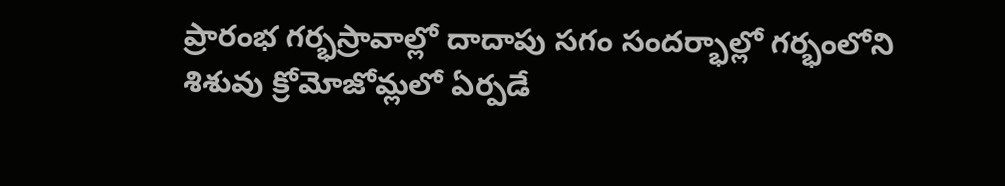ప్రారంభ గర్భస్రావాల్లో దాదాపు సగం సందర్భాల్లో గర్భంలోని శిశువు క్రోమోజోమ్లలో ఏర్పడే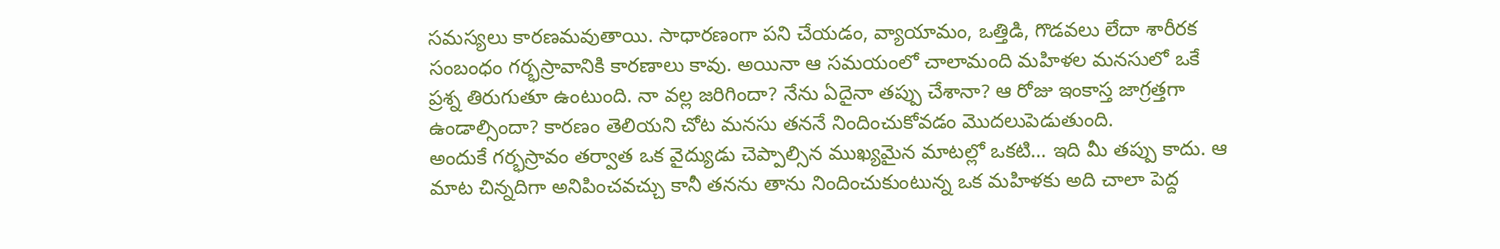సమస్యలు కారణమవుతాయి. సాధారణంగా పని చేయడం, వ్యాయామం, ఒత్తిడి, గొడవలు లేదా శారీరక సంబంధం గర్భస్రావానికి కారణాలు కావు. అయినా ఆ సమయంలో చాలామంది మహిళల మనసులో ఒకే ప్రశ్న తిరుగుతూ ఉంటుంది. నా వల్ల జరిగిందా? నేను ఏదైనా తప్పు చేశానా? ఆ రోజు ఇంకాస్త జాగ్రత్తగా ఉండాల్సిందా? కారణం తెలియని చోట మనసు తననే నిందించుకోవడం మొదలుపెడుతుంది.
అందుకే గర్భస్రావం తర్వాత ఒక వైద్యుడు చెప్పాల్సిన ముఖ్యమైన మాటల్లో ఒకటి… ఇది మీ తప్పు కాదు. ఆ మాట చిన్నదిగా అనిపించవచ్చు కానీ తనను తాను నిందించుకుంటున్న ఒక మహిళకు అది చాలా పెద్ద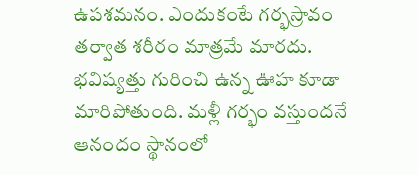ఉపశమనం. ఎందుకంటే గర్భస్రావం తర్వాత శరీరం మాత్రమే మారదు. భవిష్యత్తు గురించి ఉన్న ఊహ కూడా మారిపోతుంది. మళ్లీ గర్భం వస్తుందనే ఆనందం స్థానంలో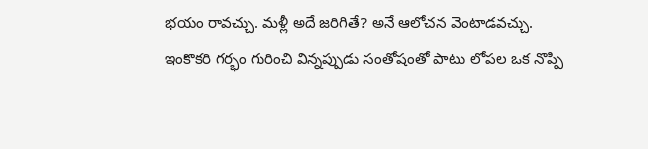భయం రావచ్చు. మళ్లీ అదే జరిగితే? అనే ఆలోచన వెంటాడవచ్చు.
ఇంకొకరి గర్భం గురించి విన్నప్పుడు సంతోషంతో పాటు లోపల ఒక నొప్పి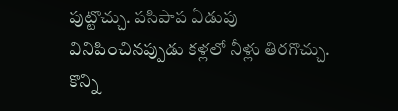పుట్టొచ్చు. పసిపాప ఏడుపు వినిపించినప్పుడు కళ్లలో నీళ్లు తిరగొచ్చు. కొన్ని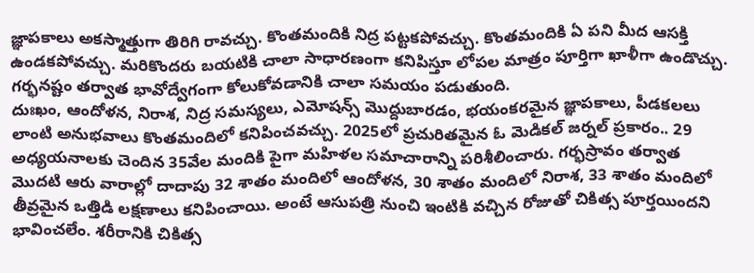జ్ఞాపకాలు అకస్మాత్తుగా తిరిగి రావచ్చు. కొంతమందికి నిద్ర పట్టకపోవచ్చు. కొంతమందికి ఏ పని మీద ఆసక్తి ఉండకపోవచ్చు. మరికొందరు బయటికి చాలా సాధారణంగా కనిపిస్తూ లోపల మాత్రం పూర్తిగా ఖాళీగా ఉండొచ్చు. గర్భనష్టం తర్వాత భావోద్వేగంగా కోలుకోవడానికి చాలా సమయం పడుతుంది.
దుఃఖం, ఆందోళన, నిరాశ, నిద్ర సమస్యలు, ఎమోషన్స్ మొద్దుబారడం, భయంకరమైన జ్ఞాపకాలు, పీడకలలు లాంటి అనుభవాలు కొంతమందిలో కనిపించవచ్చు. 2025లో ప్రచురితమైన ఓ మెడికల్ జర్నల్ ప్రకారం.. 29 అధ్యయనాలకు చెందిన 35వేల మందికి పైగా మహిళల సమాచారాన్ని పరిశీలించారు. గర్భస్రావం తర్వాత మొదటి ఆరు వారాల్లో దాదాపు 32 శాతం మందిలో ఆందోళన, 30 శాతం మందిలో నిరాశ, 33 శాతం మందిలో తీవ్రమైన ఒత్తిడి లక్షణాలు కనిపించాయి. అంటే ఆసుపత్రి నుంచి ఇంటికి వచ్చిన రోజుతో చికిత్స పూర్తయిందని భావించలేం. శరీరానికి చికిత్స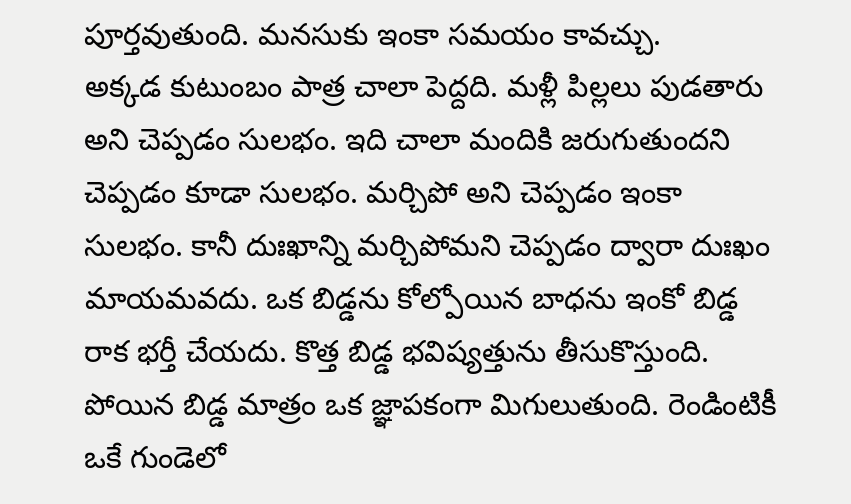పూర్తవుతుంది. మనసుకు ఇంకా సమయం కావచ్చు.
అక్కడ కుటుంబం పాత్ర చాలా పెద్దది. మళ్లీ పిల్లలు పుడతారు అని చెప్పడం సులభం. ఇది చాలా మందికి జరుగుతుందని చెప్పడం కూడా సులభం. మర్చిపో అని చెప్పడం ఇంకా సులభం. కానీ దుఃఖాన్ని మర్చిపోమని చెప్పడం ద్వారా దుఃఖం మాయమవదు. ఒక బిడ్డను కోల్పోయిన బాధను ఇంకో బిడ్డ రాక భర్తీ చేయదు. కొత్త బిడ్డ భవిష్యత్తును తీసుకొస్తుంది. పోయిన బిడ్డ మాత్రం ఒక జ్ఞాపకంగా మిగులుతుంది. రెండింటికీ ఒకే గుండెలో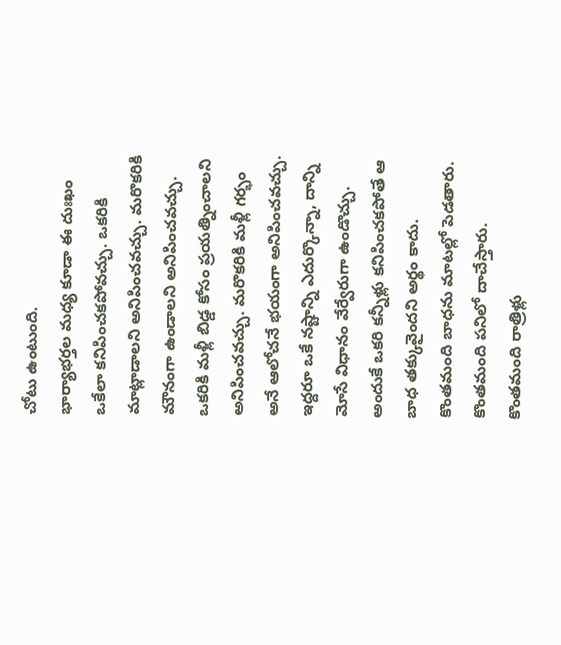చోటు ఉంటుంది.
భార్యాభర్తల మధ్య కూడా ఈ దుఃఖం ఒకేలా కనిపించకపోవచ్చు. ఒకరికి మాట్లాడాలని అనిపించవచ్చు. మరొకరికి మౌనంగా ఉండాలని అనిపించవచ్చు. ఒకరికి మళ్లీ బిడ్డ కోసం ప్రయత్నించాలని అనిపించవచ్చు. మరొకరికి మళ్లీ గర్భం అనే ఆలోచనే భయంగా అనిపించవచ్చు. ఇద్దరూ ఒకే నష్టాన్ని ఎదుర్కొన్నా, దాన్ని మోసే విధానం వేర్వేరుగా ఉండొచ్చు. అందుకే ఒకరి కన్నీళ్లు కనిపించకపోతే ఆ బాధ తక్కువైందని అర్థం కాదు. కొంతమంది బాధను మాటల్లో పెడతారు. కొంతమంది పనిలో దాచేస్తారు. కొంతమంది రాత్రిళ్లు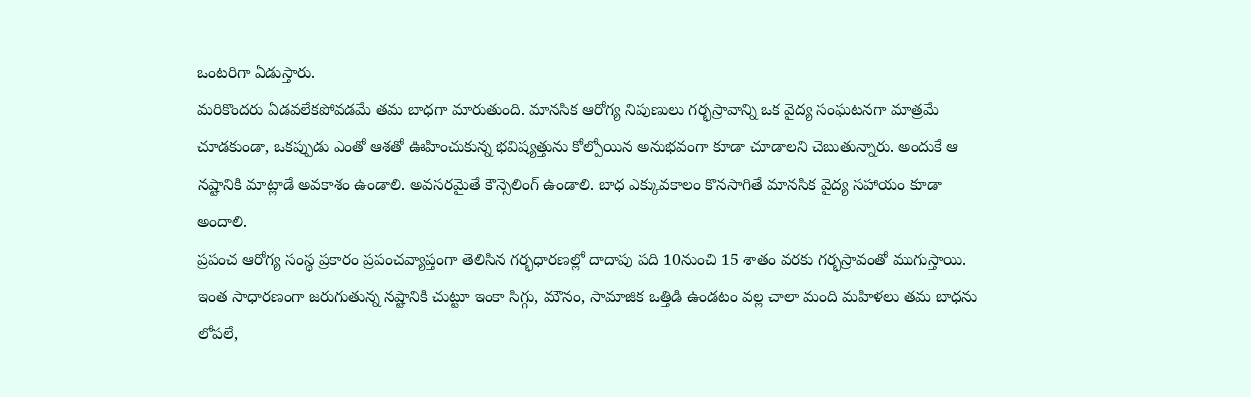ఒంటరిగా ఏడుస్తారు.
మరికొందరు ఏడవలేకపోవడమే తమ బాధగా మారుతుంది. మానసిక ఆరోగ్య నిపుణులు గర్భస్రావాన్ని ఒక వైద్య సంఘటనగా మాత్రమే చూడకుండా, ఒకప్పుడు ఎంతో ఆశతో ఊహించుకున్న భవిష్యత్తును కోల్పోయిన అనుభవంగా కూడా చూడాలని చెబుతున్నారు. అందుకే ఆ నష్టానికి మాట్లాడే అవకాశం ఉండాలి. అవసరమైతే కౌన్సెలింగ్ ఉండాలి. బాధ ఎక్కువకాలం కొనసాగితే మానసిక వైద్య సహాయం కూడా అందాలి.
ప్రపంచ ఆరోగ్య సంస్థ ప్రకారం ప్రపంచవ్యాప్తంగా తెలిసిన గర్భధారణల్లో దాదాపు పది 10నుంచి 15 శాతం వరకు గర్భస్రావంతో ముగుస్తాయి. ఇంత సాధారణంగా జరుగుతున్న నష్టానికి చుట్టూ ఇంకా సిగ్గు, మౌనం, సామాజిక ఒత్తిడి ఉండటం వల్ల చాలా మంది మహిళలు తమ బాధను లోపలే,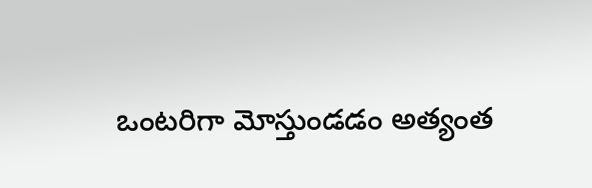ఒంటరిగా మోస్తుండడం అత్యంత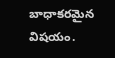బాధాకరమైన విషయం.